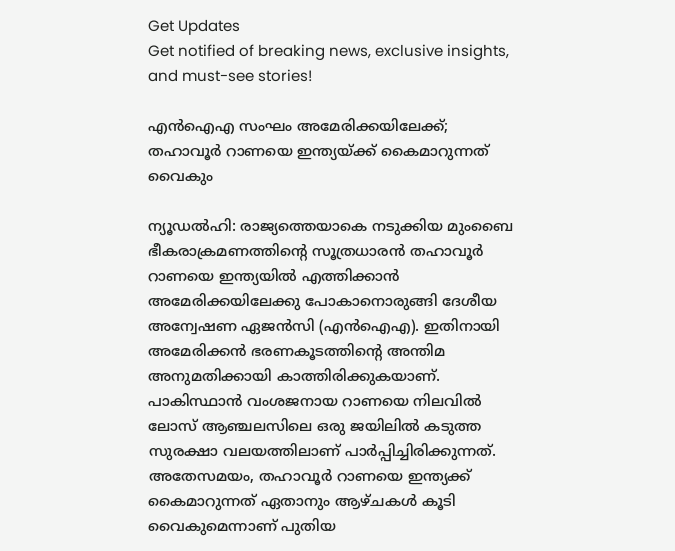Get Updates
Get notified of breaking news, exclusive insights, and must-see stories!

എന്‍ഐഎ സംഘം അമേരിക്കയിലേക്ക്; തഹാവൂര്‍ റാണയെ ഇന്ത്യയ്ക്ക് കൈമാറുന്നത് വൈകും

ന്യൂഡല്‍ഹി: രാജ്യത്തെയാകെ നടുക്കിയ മുംബൈ ഭീകരാക്രമണത്തിന്റെ സൂത്രധാരന്‍ തഹാവൂര്‍ റാണയെ ഇന്ത്യയില്‍ എത്തിക്കാന്‍ അമേരിക്കയിലേക്കു പോകാനൊരുങ്ങി ദേശീയ അന്വേഷണ ഏജന്‍സി (എന്‍ഐഎ). ഇതിനായി അമേരിക്കന്‍ ഭരണകൂടത്തിന്റെ അന്തിമ അനുമതിക്കായി കാത്തിരിക്കുകയാണ്. പാകിസ്ഥാന്‍ വംശജനായ റാണയെ നിലവില്‍ ലോസ് ആഞ്ചലസിലെ ഒരു ജയിലില്‍ കടുത്ത സുരക്ഷാ വലയത്തിലാണ് പാര്‍പ്പിച്ചിരിക്കുന്നത്. അതേസമയം, തഹാവൂര്‍ റാണയെ ഇന്ത്യക്ക് കൈമാറുന്നത് ഏതാനും ആഴ്ചകള്‍ കൂടി വൈകുമെന്നാണ് പുതിയ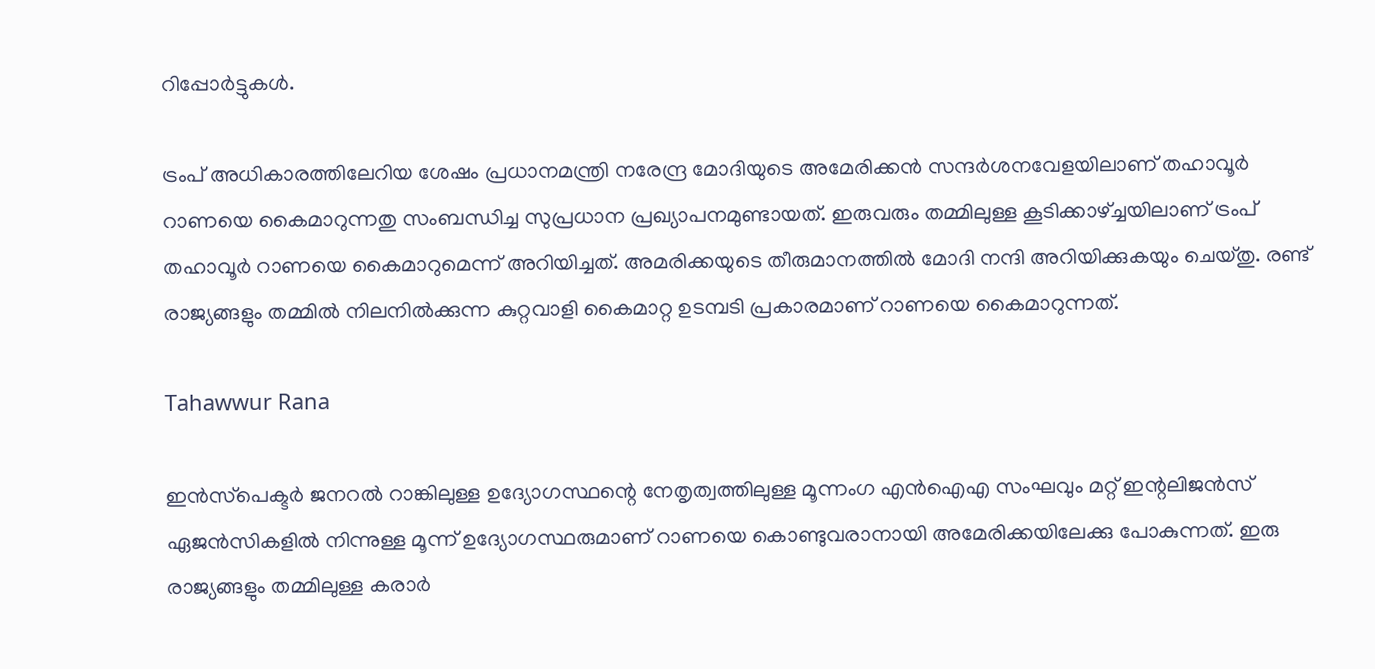റിപ്പോര്‍ട്ടുകള്‍.

ട്രംപ് അധികാരത്തിലേറിയ ശേഷം പ്രധാനമന്ത്രി നരേന്ദ്ര മോദിയുടെ അമേരിക്കന്‍ സന്ദര്‍ശനവേളയിലാണ് തഹാവൂര്‍ റാണയെ കൈമാറുന്നതു സംബന്ധിച്ച സുപ്രധാന പ്രഖ്യാപനമുണ്ടായത്. ഇരുവരും തമ്മിലുള്ള കൂടിക്കാഴ്ച്ചയിലാണ് ട്രംപ് തഹാവൂര്‍ റാണയെ കൈമാറുമെന്ന് അറിയിച്ചത്. അമരിക്കയുടെ തീരുമാനത്തില്‍ മോദി നന്ദി അറിയിക്കുകയും ചെയ്തു. രണ്ട് രാജ്യങ്ങളും തമ്മില്‍ നിലനില്‍ക്കുന്ന കുറ്റവാളി കൈമാറ്റ ഉടമ്പടി പ്രകാരമാണ് റാണയെ കൈമാറുന്നത്.

Tahawwur Rana

ഇന്‍സ്‌പെക്ടര്‍ ജനറല്‍ റാങ്കിലുള്ള ഉദ്യോഗസ്ഥന്റെ നേതൃത്വത്തിലുള്ള മൂന്നംഗ എന്‍ഐഎ സംഘവും മറ്റ് ഇന്റലിജന്‍സ് ഏജന്‍സികളില്‍ നിന്നുള്ള മൂന്ന് ഉദ്യോഗസ്ഥരുമാണ് റാണയെ കൊണ്ടുവരാനായി അമേരിക്കയിലേക്കു പോകുന്നത്. ഇരു രാജ്യങ്ങളും തമ്മിലുള്ള കരാര്‍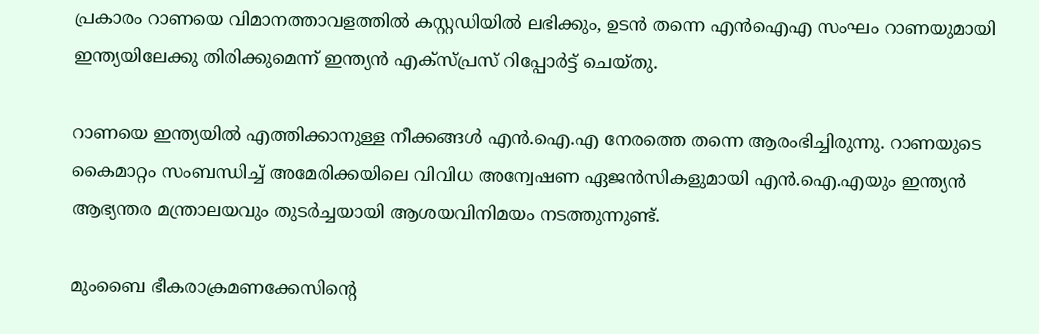പ്രകാരം റാണയെ വിമാനത്താവളത്തില്‍ കസ്റ്റഡിയില്‍ ലഭിക്കും, ഉടന്‍ തന്നെ എന്‍ഐഎ സംഘം റാണയുമായി ഇന്ത്യയിലേക്കു തിരിക്കുമെന്ന് ഇന്ത്യന്‍ എക്‌സ്പ്രസ് റിപ്പോര്‍ട്ട് ചെയ്തു.

റാണയെ ഇന്ത്യയില്‍ എത്തിക്കാനുള്ള നീക്കങ്ങള്‍ എന്‍.ഐ.എ നേരത്തെ തന്നെ ആരംഭിച്ചിരുന്നു. റാണയുടെ കൈമാറ്റം സംബന്ധിച്ച് അമേരിക്കയിലെ വിവിധ അന്വേഷണ ഏജന്‍സികളുമായി എന്‍.ഐ.എയും ഇന്ത്യന്‍ ആഭ്യന്തര മന്ത്രാലയവും തുടര്‍ച്ചയായി ആശയവിനിമയം നടത്തുന്നുണ്ട്.

മുംബൈ ഭീകരാക്രമണക്കേസിന്റെ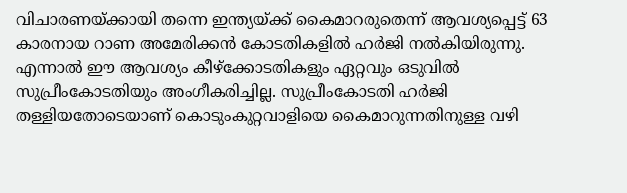വിചാരണയ്ക്കായി തന്നെ ഇന്ത്യയ്ക്ക് കൈമാറരുതെന്ന് ആവശ്യപ്പെട്ട് 63 കാരനായ റാണ അമേരിക്കന്‍ കോടതികളില്‍ ഹര്‍ജി നല്‍കിയിരുന്നു. എന്നാല്‍ ഈ ആവശ്യം കീഴ്‌ക്കോടതികളും ഏറ്റവും ഒടുവില്‍ സുപ്രീംകോടതിയും അംഗീകരിച്ചില്ല. സുപ്രീംകോടതി ഹര്‍ജി തള്ളിയതോടെയാണ് കൊടുംകുറ്റവാളിയെ കൈമാറുന്നതിനുള്ള വഴി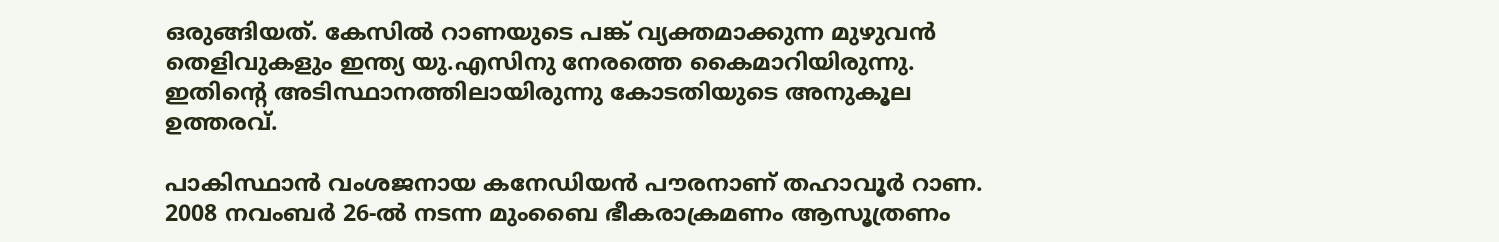ഒരുങ്ങിയത്. കേസില്‍ റാണയുടെ പങ്ക് വ്യക്തമാക്കുന്ന മുഴുവന്‍ തെളിവുകളും ഇന്ത്യ യു.എസിനു നേരത്തെ കൈമാറിയിരുന്നു. ഇതിന്റെ അടിസ്ഥാനത്തിലായിരുന്നു കോടതിയുടെ അനുകൂല ഉത്തരവ്.

പാകിസ്ഥാന്‍ വംശജനായ കനേഡിയന്‍ പൗരനാണ് തഹാവൂര്‍ റാണ. 2008 നവംബര്‍ 26-ല്‍ നടന്ന മുംബൈ ഭീകരാക്രമണം ആസൂത്രണം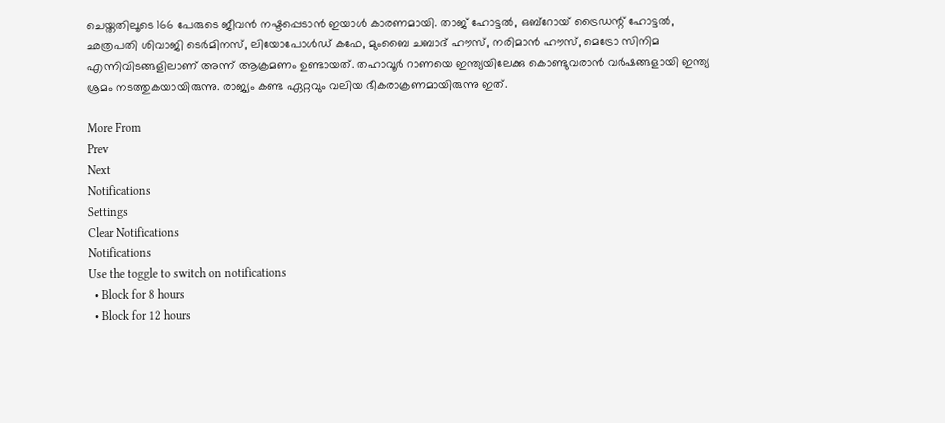ചെയ്തതിലൂടെ 166 പേരുടെ ജീവന്‍ നഷ്ടപ്പെടാന്‍ ഇയാള്‍ കാരണമായി. താജ് ഹോട്ടല്‍, ഒബ്റോയ് ട്രൈഡന്റ് ഹോട്ടല്‍, ഛത്രപതി ശിവാജി ടെര്‍മിനസ്, ലിയോപോള്‍ഡ് കഫേ, മുംബൈ ചബാദ് ഹൗസ്, നരിമാന്‍ ഹൗസ്, മെട്രോ സിനിമ എന്നിവിടങ്ങളിലാണ് അന്ന് ആക്രമണം ഉണ്ടായത്. തഹാവൂര്‍ റാണയെ ഇന്ത്യയിലേക്കു കൊണ്ടുവരാന്‍ വര്‍ഷങ്ങളായി ഇന്ത്യ ശ്രമം നടത്തുകയായിരുന്നു. രാജ്യം കണ്ട ഏറ്റവും വലിയ ഭീകരാക്രണമായിരുന്നു ഇത്.

More From
Prev
Next
Notifications
Settings
Clear Notifications
Notifications
Use the toggle to switch on notifications
  • Block for 8 hours
  • Block for 12 hours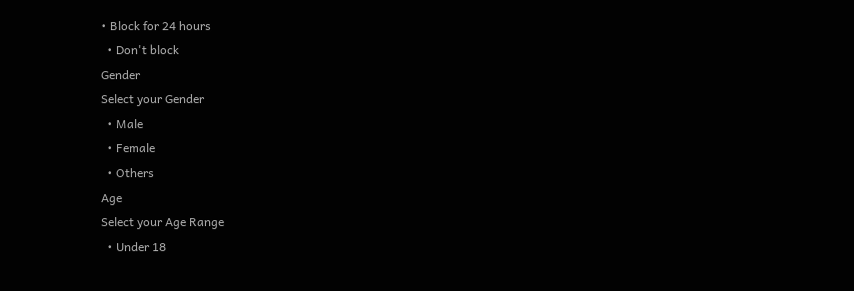• Block for 24 hours
  • Don't block
Gender
Select your Gender
  • Male
  • Female
  • Others
Age
Select your Age Range
  • Under 18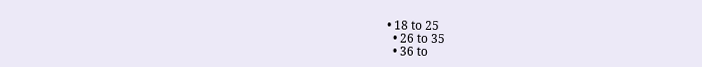• 18 to 25
  • 26 to 35
  • 36 to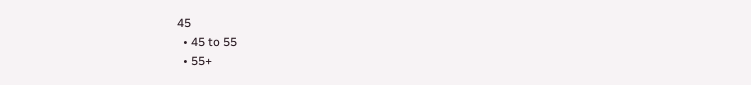45
  • 45 to 55
  • 55+